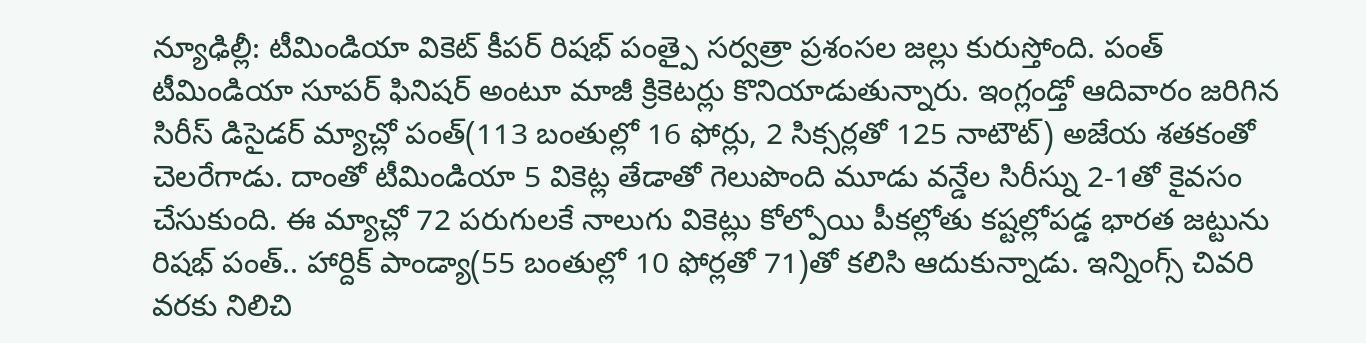న్యూఢిల్లీ: టీమిండియా వికెట్ కీపర్ రిషభ్ పంత్పై సర్వత్రా ప్రశంసల జల్లు కురుస్తోంది. పంత్ టీమిండియా సూపర్ ఫినిషర్ అంటూ మాజీ క్రికెటర్లు కొనియాడుతున్నారు. ఇంగ్లండ్తో ఆదివారం జరిగిన సిరీస్ డిసైడర్ మ్యాచ్లో పంత్(113 బంతుల్లో 16 ఫోర్లు, 2 సిక్సర్లతో 125 నాటౌట్) అజేయ శతకంతో చెలరేగాడు. దాంతో టీమిండియా 5 వికెట్ల తేడాతో గెలుపొంది మూడు వన్డేల సిరీస్ను 2-1తో కైవసం చేసుకుంది. ఈ మ్యాచ్లో 72 పరుగులకే నాలుగు వికెట్లు కోల్పోయి పీకల్లోతు కష్టల్లోపడ్డ భారత జట్టును రిషభ్ పంత్.. హార్దిక్ పాండ్యా(55 బంతుల్లో 10 ఫోర్లతో 71)తో కలిసి ఆదుకున్నాడు. ఇన్నింగ్స్ చివరి వరకు నిలిచి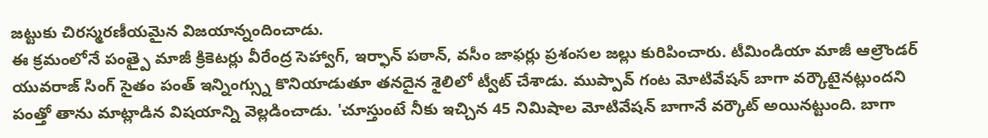జట్టుకు చిరస్మరణీయమైన విజయాన్నందించాడు.
ఈ క్రమంలోనే పంత్పై మాజీ క్రికెటర్లు వీరేంద్ర సెహ్వాగ్, ఇర్ఫాన్ పఠాన్, వసీం జాఫర్లు ప్రశంసల జల్లు కురిపించారు. టీమిండియా మాజీ ఆల్రౌండర్ యువరాజ్ సింగ్ సైతం పంత్ ఇన్నింగ్స్ను కొనియాడుతూ తనదైన శైలిలో ట్వీట్ చేశాడు. ముప్పావ్ గంట మోటివేషన్ బాగా వర్కౌటైనట్లుందని పంత్తో తాను మాట్లాడిన విషయాన్ని వెల్లడించాడు. 'చూస్తుంటే నీకు ఇచ్చిన 45 నిమిషాల మోటివేషన్ బాగానే వర్కౌట్ అయినట్టుంది. బాగా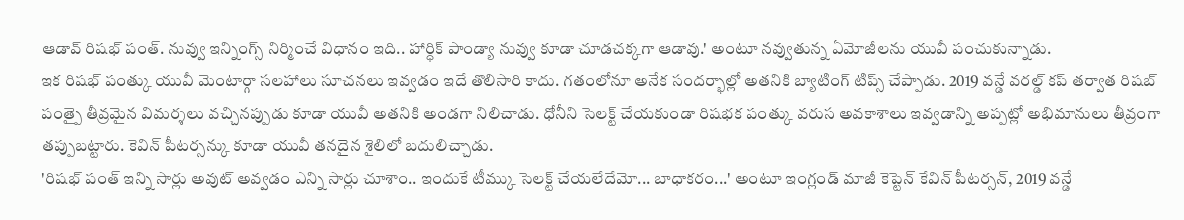ఆడావ్ రిషభ్ పంత్. నువ్వు ఇన్నింగ్స్ నిర్మించే విధానం ఇది.. హార్ధిక్ పాండ్యా నువ్వు కూడా చూడచక్కగా ఆడావు.' అంటూ నవ్వుతున్న ఏమోజీలను యువీ పంచుకున్నాడు.
ఇక రిషభ్ పంత్కు యువీ మెంటార్గా సలహాలు సూచనలు ఇవ్వడం ఇదే తొలిసారి కాదు. గతంలోనూ అనేక సందర్భాల్లో అతనికి బ్యాటింగ్ టిప్స్ చేప్పాడు. 2019 వన్డే వరల్డ్ కప్ తర్వాత రిషబ్ పంత్పై తీవ్రమైన విమర్శలు వచ్చినప్పుడు కూడా యువీ అతనికి అండగా నిలిచాడు. ధోనీని సెలక్ట్ చేయకుండా రిషభక పంత్కు వరుస అవకాశాలు ఇవ్వడాన్ని అప్పట్లో అభిమానులు తీవ్రంగా తప్పుబట్టారు. కెవిన్ పీటర్సన్కు కూడా యువీ తనదైన శైలిలో బదులిచ్చాడు.
'రిషభ్ పంత్ ఇన్ని సార్లు అవుట్ అవ్వడం ఎన్ని సార్లు చూశాం.. ఇందుకే టీమ్కు సెలక్ట్ చేయలేదేమో... బాధాకరం...' అంటూ ఇంగ్లండ్ మాజీ కెప్టెన్ కేవిన్ పీటర్సన్, 2019 వన్డే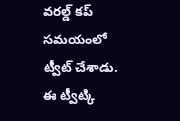వరల్డ్ కప్ సమయంలో ట్వీట్ చేశాడు. ఈ ట్వీట్కి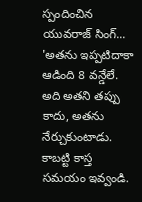స్పందించిన యువరాజ్ సింగ్... 'అతను ఇప్పటిదాకా ఆడింది 8 వన్డేలే. అది అతని తప్పు కాదు, అతను నేర్చుకుంటాడు. కాబట్టి కాస్త సమయం ఇవ్వండి.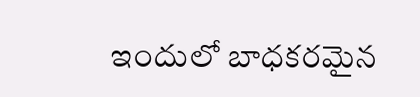ఇందులో బాధకరమైన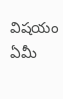విషయం ఏమీ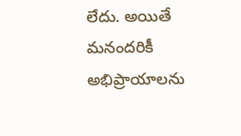లేదు. అయితే మనందరికీ అభిప్రాయాలను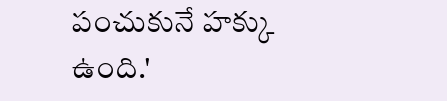పంచుకునే హక్కు ఉంది.'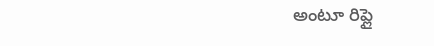అంటూ రిప్లై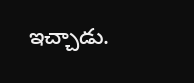ఇచ్చాడు.